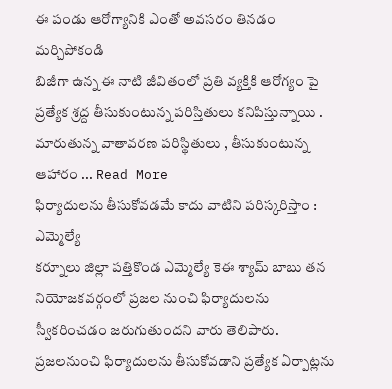ఈ పండు ఆరోగ్యానికి ఎంతో అవసరం తినడం మర్చిపోకండి
బిజీగా ఉన్న ఈ నాటి జీవితంలో ప్రతి వ్యక్తికి ఆరోగ్యం పై ప్రత్యేక శ్రద్ద తీసుకుంటున్న పరిస్తితులు కనిపిస్తున్నాయి . మారుతున్న వాతావరణ పరిస్థితులు , తీసుకుంటున్న ఆహారం ... Read More
ఫిర్యాదులను తీసుకోవడమే కాదు వాటిని పరిస్కరిస్తాం : ఎమ్మెల్యే
కర్నూలు జిల్లా పత్తికొండ ఎమ్మెల్యే కెఈ శ్యామ్ బాబు తన నియోజకవర్గంలో ప్రజల నుంచి ఫిర్యాదులను స్వీకరించడం జరుగుతుందని వారు తెలిపారు. ప్రజలనుంచి ఫిర్యాదులను తీసుకోవడాని ప్రత్యేక ఏర్పాట్లను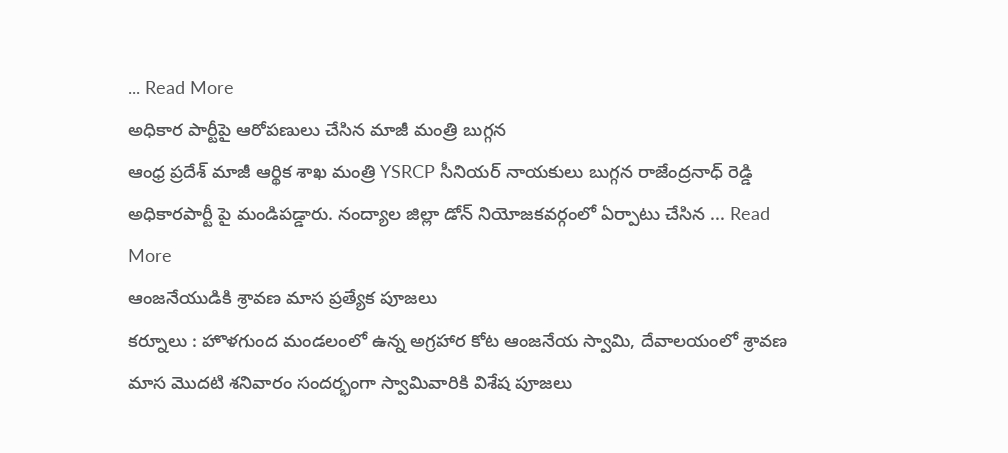... Read More
అధికార పార్టీపై ఆరోపణులు చేసిన మాజీ మంత్రి బుగ్గన
ఆంధ్ర ప్రదేశ్ మాజీ ఆర్థిక శాఖ మంత్రి YSRCP సీనియర్ నాయకులు బుగ్గన రాజేంద్రనాధ్ రెడ్డి అధికారపార్టీ పై మండిపడ్డారు. నంద్యాల జిల్లా డోన్ నియోజకవర్గంలో ఏర్పాటు చేసిన ... Read More
ఆంజనేయుడికి శ్రావణ మాస ప్రత్యేక పూజలు
కర్నూలు : హొళగుంద మండలంలో ఉన్న అగ్రహార కోట ఆంజనేయ స్వామి, దేవాలయంలో శ్రావణ మాస మొదటి శనివారం సందర్భంగా స్వామివారికి విశేష పూజలు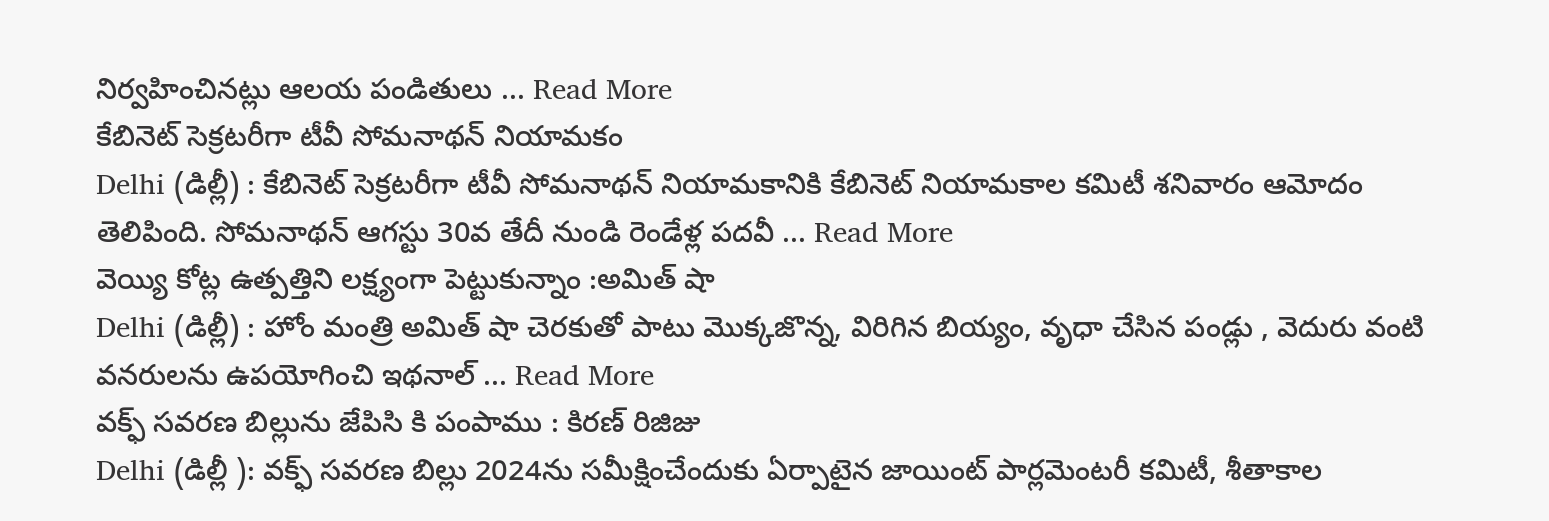నిర్వహించినట్లు ఆలయ పండితులు ... Read More
కేబినెట్ సెక్రటరీగా టీవీ సోమనాథన్ నియామకం
Delhi (డిల్లీ) : కేబినెట్ సెక్రటరీగా టీవీ సోమనాథన్ నియామకానికి కేబినెట్ నియామకాల కమిటీ శనివారం ఆమోదం తెలిపింది. సోమనాథన్ ఆగస్టు 30వ తేదీ నుండి రెండేళ్ల పదవీ ... Read More
వెయ్యి కోట్ల ఉత్పత్తిని లక్ష్యంగా పెట్టుకున్నాం :అమిత్ షా
Delhi (డిల్లీ) : హోం మంత్రి అమిత్ షా చెరకుతో పాటు మొక్కజొన్న, విరిగిన బియ్యం, వృధా చేసిన పండ్లు , వెదురు వంటి వనరులను ఉపయోగించి ఇథనాల్ ... Read More
వక్ఫ్ సవరణ బిల్లును జేపిసి కి పంపాము : కిరణ్ రిజిజు
Delhi (డిల్లీ ): వక్ఫ్ సవరణ బిల్లు 2024ను సమీక్షించేందుకు ఏర్పాటైన జాయింట్ పార్లమెంటరీ కమిటీ, శీతాకాల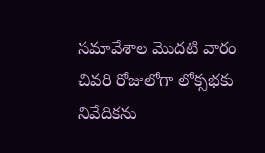సమావేశాల మొదటి వారం చివరి రోజులోగా లోక్సభకు నివేదికను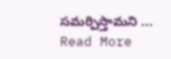సమర్పిస్తామని ... Read More